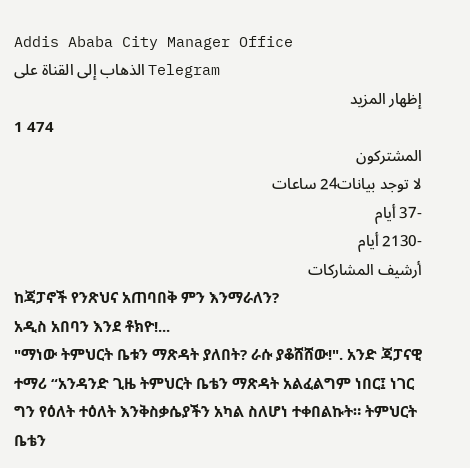Addis Ababa City Manager Office
الذهاب إلى القناة على Telegram
إظهار المزيد
1 474
المشتركون
لا توجد بيانات24 ساعات
-37 أيام
-2130 أيام
أرشيف المشاركات
ከጃፓኖች የንጽህና አጠባበቅ ምን እንማራለን?
አዲስ አበባን እንደ ቶክዮ!...
"ማነው ትምህርት ቤቱን ማጽዳት ያለበት? ራሱ ያቆሸሸው!". አንድ ጃፓናዊ ተማሪ “አንዳንድ ጊዜ ትምህርት ቤቴን ማጽዳት አልፈልግም ነበር፤ ነገር ግን የዕለት ተዕለት እንቅስቃሴያችን አካል ስለሆነ ተቀበልኩት። ትምህርት ቤቴን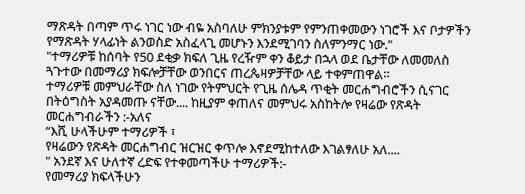ማጽዳት በጣም ጥሩ ነገር ነው ብዬ አስባለሁ ምክንያቱም የምንጠቀመውን ነገሮች እና ቦታዎችን የማጽዳት ሃላፊነት ልንወስድ አስፈላጊ መሆኑን እንደሚገባን ስለምንማር ነው."
"ተማሪዎቹ ከሰባት የ50 ደቂቃ ክፍለ ጊዜ የረዥም ቀን ቆይታ በኋላ ወደ ቤታቸው ለመመለስ ጓጉተው በመማሪያ ክፍሎቻቸው ወንበርና ጠረጴዛዎቻቸው ላይ ተቀምጠዋል።
ተማሪዎቹ መምህራቸው ስለ ነገው የትምህርት የጊዜ ሰሌዳ ጥቂት መርሐግብሮችን ሲናገር በትዕግስት አያዳመጡ ናቸው.... ከዚያም ቀጠለና መምህሩ አስከትሎ የዛሬው የጽዳት መርሐግብራችን :-አለና
“እሺ ሁላችሁም ተማሪዎች ፣
የዛሬውን የጽዳት መርሐግብር ዝርዝር ቀጥሎ እኖደሚከተለው እገልፃለሁ አለ....
" አንደኛ እና ሁለተኛ ረድፍ የተቀመጣችሁ ተማሪዎች:-
የመማሪያ ክፍላችሁን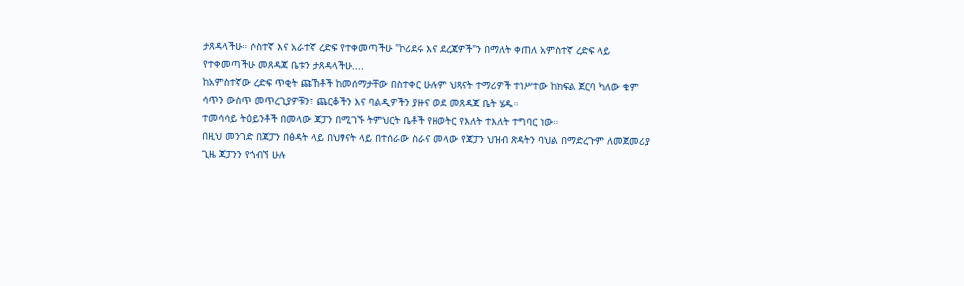ታጸዳላችሁ። ሶስተኛ እና አራተኛ ረድፍ የተቀመጣችሁ "ኮሪደሩ እና ደረጃዎች"ን በማለት ቀጠለ አምስተኛ ረድፍ ላይ የተቀመጣችሁ መጸዳጃ ቤቱን ታጸዳላችሁ....
ከአምስተኛው ረድፍ ጥቂት ጩኸቶች ከመሰማታቸው በስተቀር ሁሉም ህጻናት ተማሪዎች ተነሥተው ከክፍል ጀርባ ካለው ቁም ሳጥን ውስጥ መጥረጊያዎቹን፣ ጨርቆችን እና ባልዲዎችን ያዙና ወደ መጸዳጃ ቤት ሄዱ።
ተመሳሳይ ትዕይንቶች በመላው ጃፓን በሚገኙ ትምህርት ቤቶች የዘወትር የእለት ተእለት ተግባር ነው።
በዚህ መንገድ በጃፓን በፅዳት ላይ በህፃናት ላይ በተሰራው ስራና መላው የጃፓን ህዝብ ጽዳትን ባህል በማድረጉም ለመጀመሪያ ጊዜ ጃፓንን የጎብኘ ሁሉ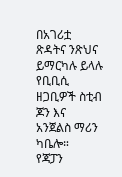በአገሪቷ ጽዳትና ንጽህና ይማርካሉ ይላሉ የቢቢሲ ዘጋቢዎች ስቲብ ጆን እና አንጀልስ ማሪን ካቤሎ።
የጃፓን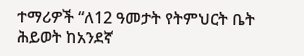ተማሪዎች “ለ12 ዓመታት የትምህርት ቤት ሕይወት ከአንደኛ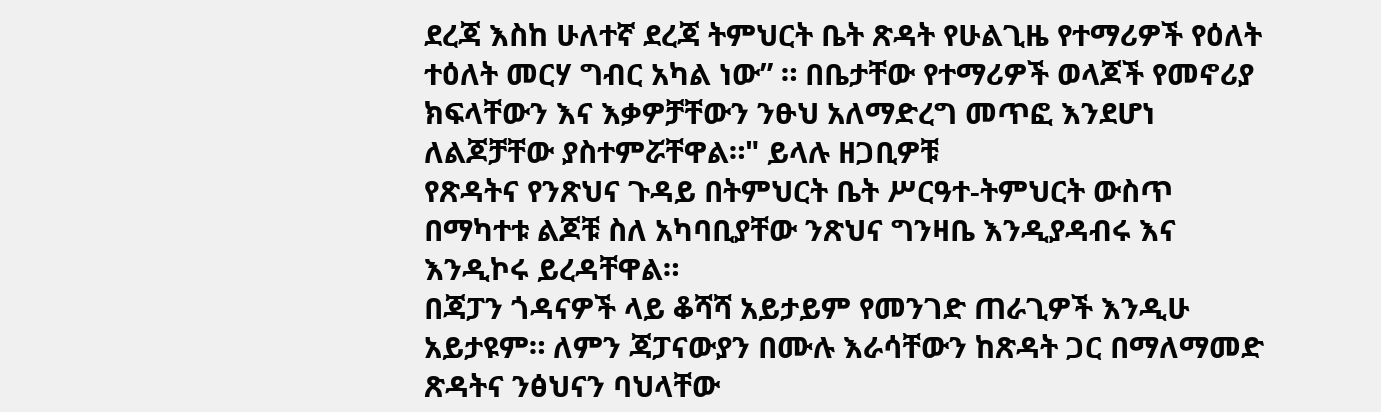ደረጃ እስከ ሁለተኛ ደረጃ ትምህርት ቤት ጽዳት የሁልጊዜ የተማሪዎች የዕለት ተዕለት መርሃ ግብር አካል ነው” ። በቤታቸው የተማሪዎች ወላጆች የመኖሪያ ክፍላቸውን እና እቃዎቻቸውን ንፁህ አለማድረግ መጥፎ እንደሆነ ለልጆቻቸው ያስተምሯቸዋል።" ይላሉ ዘጋቢዎቹ
የጽዳትና የንጽህና ጉዳይ በትምህርት ቤት ሥርዓተ-ትምህርት ውስጥ በማካተቱ ልጆቹ ስለ አካባቢያቸው ንጽህና ግንዛቤ እንዲያዳብሩ እና እንዲኮሩ ይረዳቸዋል።
በጃፓን ጎዳናዎች ላይ ቆሻሻ አይታይም የመንገድ ጠራጊዎች እንዲሁ አይታዩም። ለምን ጃፓናውያን በሙሉ እራሳቸውን ከጽዳት ጋር በማለማመድ ጽዳትና ንፅህናን ባህላቸው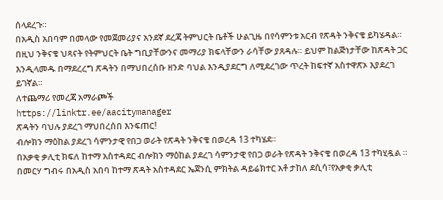ሰላደረጉ።
በአዲስ አበባም በመላው የመጀመሪያና አንደኛ ደረጃ ትምህርት ቤቶች ሁልጊዜ በየሳምንቱ አርብ የጽዳት ንቅናቄ ይካሄዳል። በዚህ ንቅናቄ ህጻናት የትምህርት ቤት ግቢያቸውንና መማሪያ ክፍላቸውን ራሳቸው ያጸዳሉ። ይህም ከልጅነታቸው ከጽዳት ጋር እንዲላመዱ በማደረረግ ጽዳትን በማህበረሰቡ ዘንድ ባህል እንዲያደርግ ለሚደረገው ጥረት ከፍተኛ አስተዋጽኦ እያደረገ ይገኛል።
ለተጨማሪ የመረጃ አማራጮች
https://linktr.ee/aacitymanager
ጽዳትን ባህሉ ያደረገ ማህበረሰበ እንፍጠር!
ብሎክን ማዕከል ያደረገ ሳምንታዊ የበጋ ወራት የጽዳት ንቅናቄ በወረዳ 13 ተካሄደ።
በአቃቂ ቃሊቲ ክፍለ ከተማ አስተዳደር ብሎክን ማዕከል ያደረገ ሳምንታዊ የበጋ ወራት የጽዳት ንቅናቄ በወረዳ 13 ተካሂዷል ።
በመርሃ ግብሩ በአዲስ አበባ ከተማ ጽዳት አስተዳደር ኤጀንሲ ምክትል ዳይሬክተር አቶ ታከለ ደሲሳ፣የአቃቂ ቃሊቲ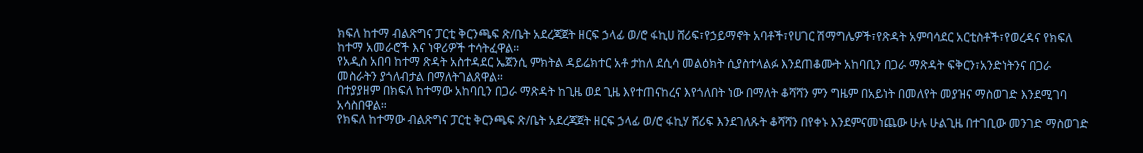ክፍለ ከተማ ብልጽግና ፓርቲ ቅርንጫፍ ጽ/ቤት አደረጃጀት ዘርፍ ኃላፊ ወ/ሮ ፋኪሀ ሸሪፍ፣የኃይማኖት አባቶች፣የሀገር ሽማግሌዎች፣የጽዳት አምባሳደር አርቲስቶች፣የወረዳና የክፍለ ከተማ አመራሮች እና ነዋሪዎች ተሳትፈዋል።
የአዲስ አበባ ከተማ ጽዳት አስተዳደር ኤጀንሲ ምክትል ዳይሬክተር አቶ ታከለ ደሲሳ መልዕክት ሲያስተላልፉ እንደጠቆሙት አከባቢን በጋራ ማጽዳት ፍቅርን፣አንድነትንና በጋራ መስራትን ያጎለብታል በማለትገልጸዋል።
በተያያዘም በክፍለ ከተማው አከባቢን በጋራ ማጽዳት ከጊዜ ወደ ጊዜ እየተጠናከረና እየጎለበት ነው በማለት ቆሻሻን ምን ግዜም በአይነት በመለየት መያዝና ማስወገድ እንደሚገባ አሳስበዋል።
የክፍለ ከተማው ብልጽግና ፓርቲ ቅርንጫፍ ጽ/ቤት አደረጃጀት ዘርፍ ኃላፊ ወ/ሮ ፋኪሃ ሸሪፍ እንደገለጹት ቆሻሻን በየቀኑ እንደምናመነጨው ሁሉ ሁልጊዜ በተገቢው መንገድ ማስወገድ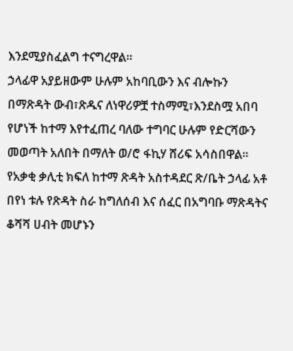እንደሚያስፈልግ ተናግረዋል።
ኃላፊዋ አያይዘውም ሁሉም አከባቢውን እና ብሎኩን በማጽዳት ውብ፣ጽዱና ለነዋሪዎቿ ተስማሚ፣እንደስሟ አበባ የሆነች ከተማ እየተፈጠረ ባለው ተግባር ሁሉም የድርሻውን መወጣት አለበት በማለት ወ/ሮ ፋኪሃ ሸሪፍ አሳስበዋል።
የአቃቂ ቃሊቲ ክፍለ ከተማ ጽዳት አስተዳደር ጽ/ቤት ኃላፊ አቶ በየነ ቱሉ የጽዳት ስራ ከግለሰብ እና ሰፈር በአግባቡ ማጽዳትና ቆሻሻ ሀብት መሆኑን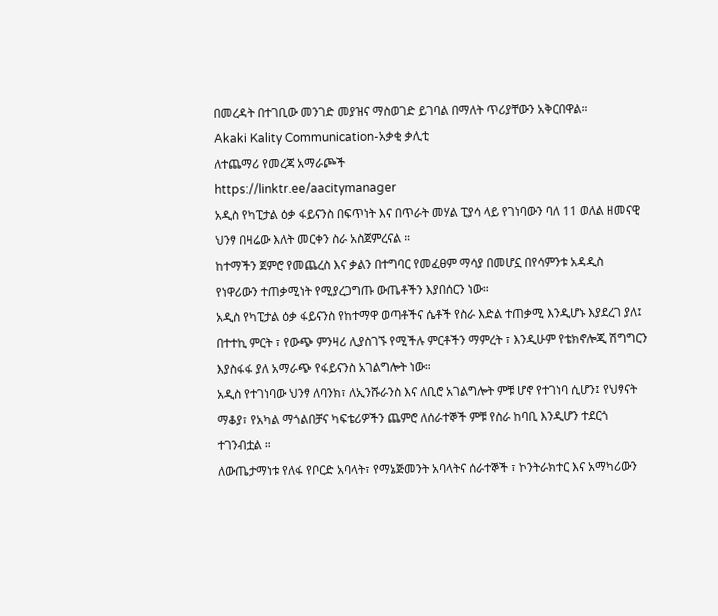በመረዳት በተገቢው መንገድ መያዝና ማስወገድ ይገባል በማለት ጥሪያቸውን አቅርበዋል።
Akaki Kality Communication-አቃቂ ቃሊቲ
ለተጨማሪ የመረጃ አማራጮች
https://linktr.ee/aacitymanager
አዲስ የካፒታል ዕቃ ፋይናንስ በፍጥነት እና በጥራት መሃል ፒያሳ ላይ የገነባውን ባለ 11 ወለል ዘመናዊ ህንፃ በዛሬው እለት መርቀን ስራ አስጀምረናል ።
ከተማችን ጀምሮ የመጨረስ እና ቃልን በተግባር የመፈፀም ማሳያ በመሆኗ በየሳምንቱ አዳዲስ የነዋሪውን ተጠቃሚነት የሚያረጋግጡ ውጤቶችን እያበሰርን ነው።
አዲስ የካፒታል ዕቃ ፋይናንስ የከተማዋ ወጣቶችና ሴቶች የስራ እድል ተጠቃሚ እንዲሆኑ እያደረገ ያለ፤ በተተኪ ምርት ፣ የውጭ ምንዛሪ ሊያስገኙ የሚችሉ ምርቶችን ማምረት ፣ እንዲሁም የቴክኖሎጂ ሽግግርን እያስፋፋ ያለ አማራጭ የፋይናንስ አገልግሎት ነው።
አዲስ የተገነባው ህንፃ ለባንክ፣ ለኢንሹራንስ እና ለቢሮ አገልግሎት ምቹ ሆኖ የተገነባ ሲሆን፤ የህፃናት ማቆያ፣ የአካል ማጎልበቻና ካፍቴሪዎችን ጨምሮ ለሰራተኞች ምቹ የስራ ከባቢ እንዲሆን ተደርጎ ተገንብቷል ።
ለውጤታማነቱ የለፋ የቦርድ አባላት፣ የማኔጅመንት አባላትና ሰራተኞች ፣ ኮንትራክተር እና አማካሪውን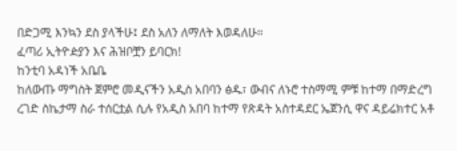በድጋሚ እንኳን ደስ ያላችሁ፤ ደስ አለን ለማለት እወዳለሁ።
ፈጣሪ ኢትዮዽያን እና ሕዝቦቿን ይባርክ!
ከንቲባ አዳነች አቤቤ
ከለውጡ ማግስት ጀምሮ መዲናችን አዲስ አበባን ፅዱ፣ ውብና ለኑሮ ተስማሚ ምቹ ከተማ በማድረግ ረገድ ስኬታማ ስራ ተሰርቷል ሲሉ የአዲስ አበባ ከተማ የጽዳት አስተዳደር ኤጀንሲ ዋና ዳይሬክተር አቶ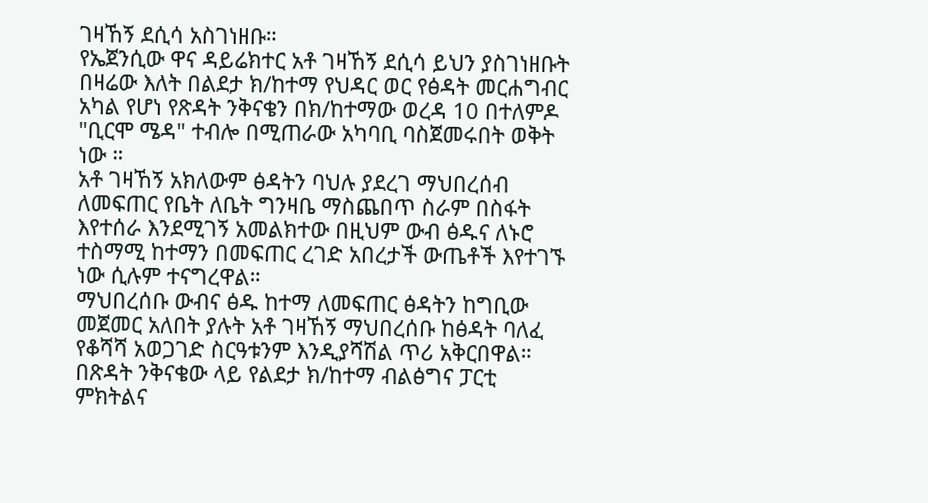ገዛኸኝ ደሲሳ አስገነዘቡ።
የኤጀንሲው ዋና ዳይሬክተር አቶ ገዛኸኝ ደሲሳ ይህን ያስገነዘቡት በዛሬው እለት በልደታ ክ/ከተማ የህዳር ወር የፅዳት መርሐግብር አካል የሆነ የጽዳት ንቅናቄን በክ/ከተማው ወረዳ 10 በተለምዶ
"ቢርሞ ሜዳ" ተብሎ በሚጠራው አካባቢ ባስጀመሩበት ወቅት ነው ።
አቶ ገዛኸኝ አክለውም ፅዳትን ባህሉ ያደረገ ማህበረሰብ ለመፍጠር የቤት ለቤት ግንዛቤ ማስጨበጥ ስራም በስፋት እየተሰራ እንደሚገኝ አመልክተው በዚህም ውብ ፅዱና ለኑሮ ተስማሚ ከተማን በመፍጠር ረገድ አበረታች ውጤቶች እየተገኙ ነው ሲሉም ተናግረዋል።
ማህበረሰቡ ውብና ፅዱ ከተማ ለመፍጠር ፅዳትን ከግቢው መጀመር አለበት ያሉት አቶ ገዛኸኝ ማህበረሰቡ ከፅዳት ባለፈ የቆሻሻ አወጋገድ ስርዓቱንም እንዲያሻሽል ጥሪ አቅርበዋል።
በጽዳት ንቅናቄው ላይ የልደታ ክ/ከተማ ብልፅግና ፓርቲ ምክትልና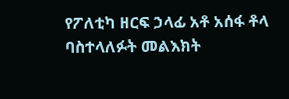የፖለቲካ ዘርፍ ኃላፊ አቶ አሰፋ ቶላ ባስተላለፉት መልእክት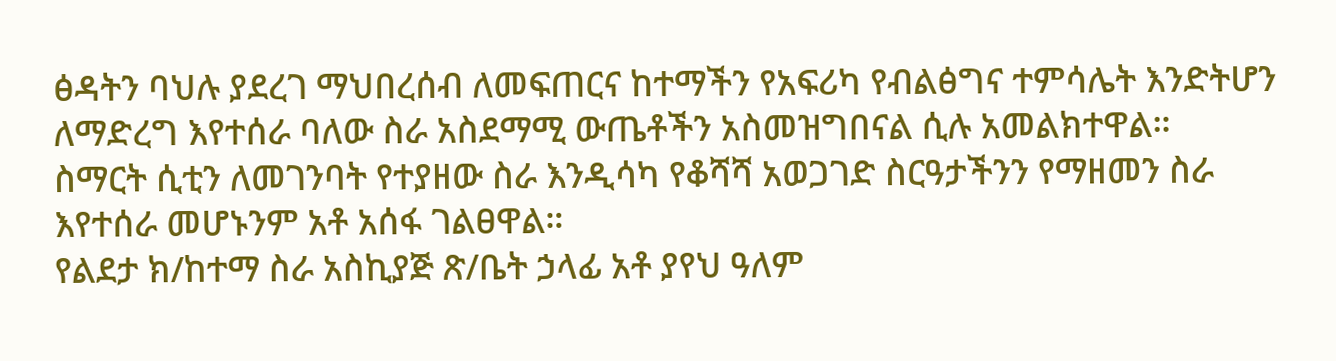ፅዳትን ባህሉ ያደረገ ማህበረሰብ ለመፍጠርና ከተማችን የአፍሪካ የብልፅግና ተምሳሌት እንድትሆን ለማድረግ እየተሰራ ባለው ስራ አስደማሚ ውጤቶችን አስመዝግበናል ሲሉ አመልክተዋል።
ስማርት ሲቲን ለመገንባት የተያዘው ስራ እንዲሳካ የቆሻሻ አወጋገድ ስርዓታችንን የማዘመን ስራ እየተሰራ መሆኑንም አቶ አሰፋ ገልፀዋል።
የልደታ ክ/ከተማ ስራ አስኪያጅ ጽ/ቤት ኃላፊ አቶ ያየህ ዓለም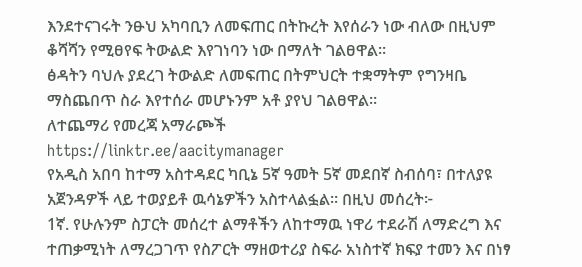እንደተናገሩት ንፁህ አካባቢን ለመፍጠር በትኩረት እየሰራን ነው ብለው በዚህም ቆሻሻን የሚፀየፍ ትውልድ እየገነባን ነው በማለት ገልፀዋል።
ፅዳትን ባህሉ ያደረገ ትውልድ ለመፍጠር በትምህርት ተቋማትም የግንዛቤ ማስጨበጥ ስራ እየተሰራ መሆኑንም አቶ ያየህ ገልፀዋል።
ለተጨማሪ የመረጃ አማራጮች
https://linktr.ee/aacitymanager
የአዲስ አበባ ከተማ አስተዳደር ካቢኔ 5ኛ ዓመት 5ኛ መደበኛ ስብሰባ፣ በተለያዩ አጀንዳዎች ላይ ተወያይቶ ዉሳኔዎችን አስተላልፏል፡፡ በዚህ መሰረት፦
1ኛ. የሁሉንም ስፓርት መሰረተ ልማቶችን ለከተማዉ ነዋሪ ተደራሽ ለማድረግ እና ተጠቃሚነት ለማረጋገጥ የስፖርት ማዘወተሪያ ስፍራ አነስተኛ ክፍያ ተመን እና በነፃ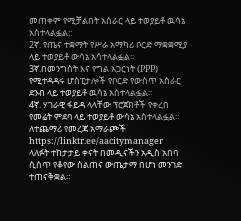መጠቀም የሚቻልበት አሰራር ላይ ተወያይቶ ዉሳኔ አስተላልፏል::
2ኛ. የጤና ተቋማት የሥራ አማካሪ ቦርድ ማቋቋሚያ ላይ ተወያይቶ ውሳኔ አሳተላልፏል፡፡
3ኛ.በመንግስት እና የግል አጋርነት (PPP) የሚተዳዳሩ ሆስፒታሎች የቦርድ የውስጥ አሰራር ደንብ ላይ ተወያይቶ ዉሳኔ አስተላልፏል፡፡
4ኛ. ሃገራዊ ፋይዳ ላላቸው ፕሮጀክቶች የቀረበ የመሬት ምደባ ላይ ተወያይቶ ውሳኔ አስተላልፏል።
ለተጨማሪ የመረጃ አማራጮች
https://linktr.ee/aacitymanager
ላለፉት ተከታታይ ቀናት በመዲናችን አዲስ አበባ ሲሰጥ የቆየው ስልጠና ውጤታማ በሆነ መንገድ ተጠናቅቋል።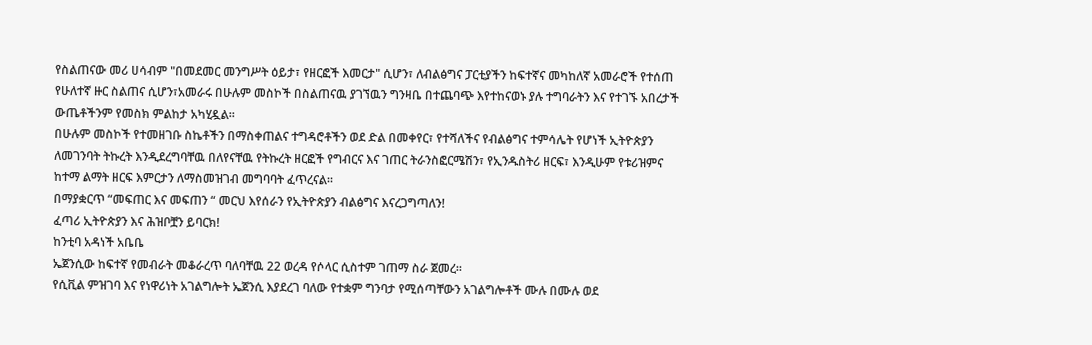የስልጠናው መሪ ሀሳብም "በመደመር መንግሥት ዕይታ፣ የዘርፎች እመርታ" ሲሆን፣ ለብልፅግና ፓርቲያችን ከፍተኛና መካከለኛ አመራሮች የተሰጠ የሁለተኛ ዙር ስልጠና ሲሆን፣አመራሩ በሁሉም መስኮች በስልጠናዉ ያገኘዉን ግንዛቤ በተጨባጭ እየተከናወኑ ያሉ ተግባራትን እና የተገኙ አበረታች ውጤቶችንም የመስክ ምልከታ አካሂዷል።
በሁሉም መስኮች የተመዘገቡ ስኬቶችን በማስቀጠልና ተግዳሮቶችን ወደ ድል በመቀየር፣ የተሻለችና የብልፅግና ተምሳሌት የሆነች ኢትዮጵያን ለመገንባት ትኩረት እንዲደረግባቸዉ በለየናቸዉ የትኩረት ዘርፎች የግብርና እና ገጠር ትራንስፎርሜሽን፣ የኢንዱስትሪ ዘርፍ፣ እንዲሁም የቱሪዝምና ከተማ ልማት ዘርፍ እምርታን ለማስመዝገብ መግባባት ፈጥረናል።
በማያቋርጥ “መፍጠር እና መፍጠን “ መርህ እየሰራን የኢትዮጵያን ብልፅግና እናረጋግጣለን!
ፈጣሪ ኢትዮጵያን እና ሕዝቦቿን ይባርክ!
ከንቲባ አዳነች አቤቤ
ኤጀንሲው ከፍተኛ የመብራት መቆራረጥ ባለባቸዉ 22 ወረዳ የሶላር ሲስተም ገጠማ ስራ ጀመረ።
የሲቪል ምዝገባ እና የነዋሪነት አገልግሎት ኤጀንሲ እያደረገ ባለው የተቋም ግንባታ የሚሰጣቸውን አገልግሎቶች ሙሉ በሙሉ ወደ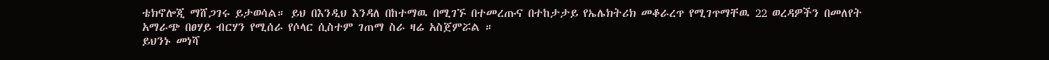ቴክኖሎጂ ማሸጋገሩ ይታወሳል። ይህ በእንዲህ እንዳለ በከተማዉ በሚገኙ በተመረጡና በተከታታይ የኤሌክትሪክ መቆራረጥ የሚገጥማቸዉ 22 ወረዳዎችን በመለየት አማራጭ በፀሃይ ብርሃን የሚሰራ የሶላር ሲስተም ገጠማ ስራ ዛሬ አስጀምሯል ።
ይህንኑ መነሻ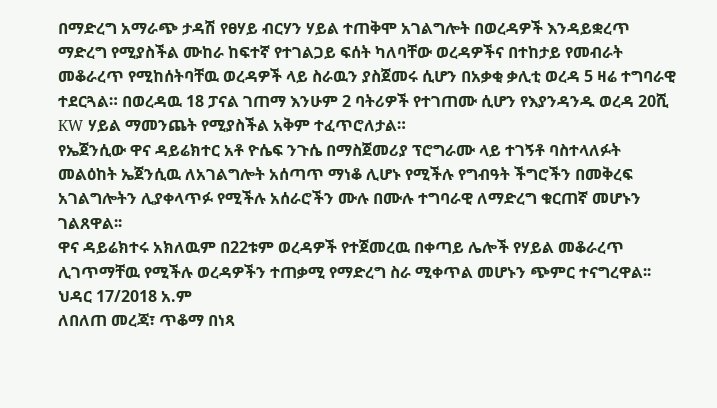በማድረግ አማራጭ ታዳሽ የፀሃይ ብርሃን ሃይል ተጠቅሞ አገልግሎት በወረዳዎች እንዳይቋረጥ ማድረግ የሚያስችል ሙከራ ከፍተኛ የተገልጋይ ፍሰት ካለባቸው ወረዳዎችና በተከታይ የመብራት መቆራረጥ የሚከሰትባቸዉ ወረዳዎች ላይ ስራዉን ያስጀመሩ ሲሆን በአቃቂ ቃሊቲ ወረዳ 5 ዛሬ ተግባራዊ ተደርጓል። በወረዳዉ 18 ፓናል ገጠማ እንሁም 2 ባትሪዎች የተገጠሙ ሲሆን የእያንዳንዱ ወረዳ 20ሺ KW ሃይል ማመንጨት የሚያስችል አቅም ተፈጥሮለታል።
የኤጀንሲው ዋና ዳይሬክተር አቶ ዮሴፍ ንጉሴ በማስጀመሪያ ፕሮግራሙ ላይ ተገኝቶ ባስተላለፉት መልዕከት ኤጀንሲዉ ለአገልግሎት አሰጣጥ ማነቆ ሊሆኑ የሚችሉ የግብዓት ችግሮችን በመቅረፍ አገልግሎትን ሊያቀላጥፉ የሚችሉ አሰራሮችን ሙሉ በሙሉ ተግባራዊ ለማድረግ ቁርጠኛ መሆኑን ገልጸዋል፡፡
ዋና ዳይሬክተሩ አክለዉም በ22ቱም ወረዳዎች የተጀመረዉ በቀጣይ ሌሎች የሃይል መቆራረጥ ሊገጥማቸዉ የሚችሉ ወረዳዎችን ተጠቃሚ የማድረግ ስራ ሚቀጥል መሆኑን ጭምር ተናግረዋል፡፡
ህዳር 17/2018 አ.ም
ለበለጠ መረጃ፣ ጥቆማ በነጻ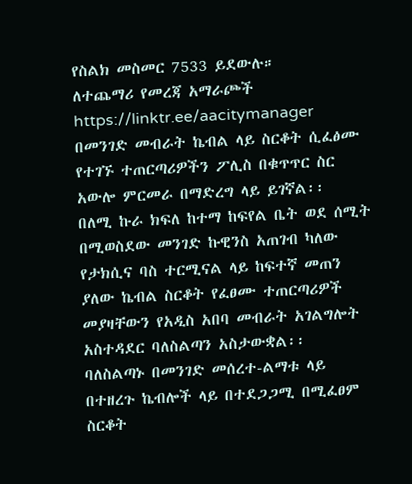የስልክ መስመር 7533 ይደውሉ።
ለተጨማሪ የመረጃ አማራጮች
https://linktr.ee/aacitymanager
በመንገድ መብራት ኬብል ላይ ስርቆት ሲፈፅሙ የተገኙ ተጠርጣሪዎችን ፖሊስ በቁጥጥር ስር አውሎ ምርመራ በማድረግ ላይ ይገኛል፡፡
በለሚ ኩራ ክፍለ ከተማ ከፍየል ቤት ወደ ሰሚት በሚወስደው መንገድ ኩዊንስ አጠገብ ካለው የታክሲና ባስ ተርሚናል ላይ ከፍተኛ መጠን ያለው ኬብል ስርቆት የፈፀሙ ተጠርጣሪዎች መያዛቸውን የአዲስ አበባ መብራት አገልግሎት አስተዳደር ባለስልጣን አስታውቋል፡፡
ባለስልጣኑ በመንገድ መሰረተ-ልማቱ ላይ በተዘረጉ ኬብሎች ላይ በተደጋጋሚ በሚፈፀም ስርቆት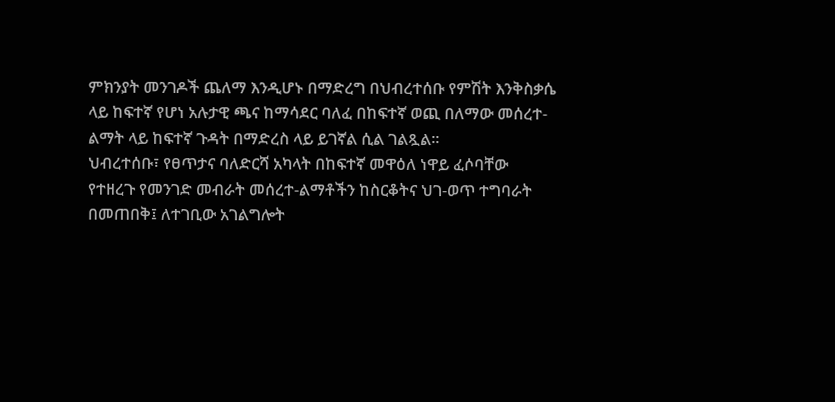ምክንያት መንገዶች ጨለማ እንዲሆኑ በማድረግ በህብረተሰቡ የምሽት እንቅስቃሴ ላይ ከፍተኛ የሆነ አሉታዊ ጫና ከማሳደር ባለፈ በከፍተኛ ወጪ በለማው መሰረተ-ልማት ላይ ከፍተኛ ጉዳት በማድረስ ላይ ይገኛል ሲል ገልጿል፡፡
ህብረተሰቡ፣ የፀጥታና ባለድርሻ አካላት በከፍተኛ መዋዕለ ነዋይ ፈሶባቸው የተዘረጉ የመንገድ መብራት መሰረተ-ልማቶችን ከስርቆትና ህገ-ወጥ ተግባራት በመጠበቅ፤ ለተገቢው አገልግሎት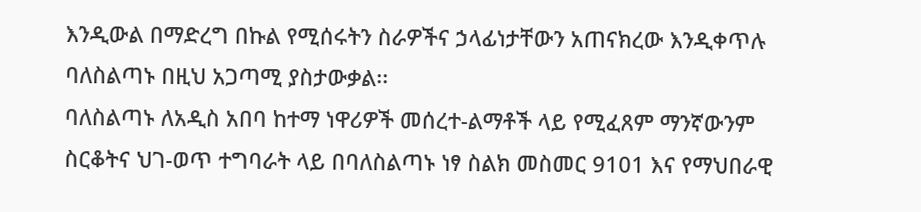እንዲውል በማድረግ በኩል የሚሰሩትን ስራዎችና ኃላፊነታቸውን አጠናክረው እንዲቀጥሉ ባለስልጣኑ በዚህ አጋጣሚ ያስታውቃል፡፡
ባለስልጣኑ ለአዲስ አበባ ከተማ ነዋሪዎች መሰረተ-ልማቶች ላይ የሚፈጸም ማንኛውንም ስርቆትና ህገ-ወጥ ተግባራት ላይ በባለስልጣኑ ነፃ ስልክ መስመር 9101 እና የማህበራዊ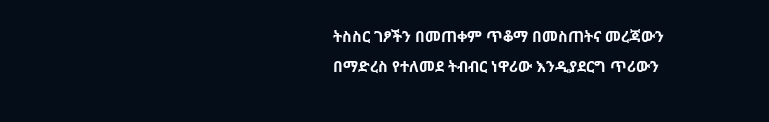ትስስር ገፆችን በመጠቀም ጥቆማ በመስጠትና መረጃውን በማድረስ የተለመደ ትብብር ነዋሪው እንዲያደርግ ጥሪውን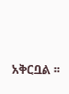አቅርቧል ፡፡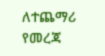ለተጨማሪ የመረጃ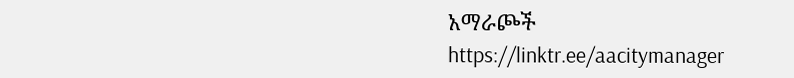አማራጮች
https://linktr.ee/aacitymanager